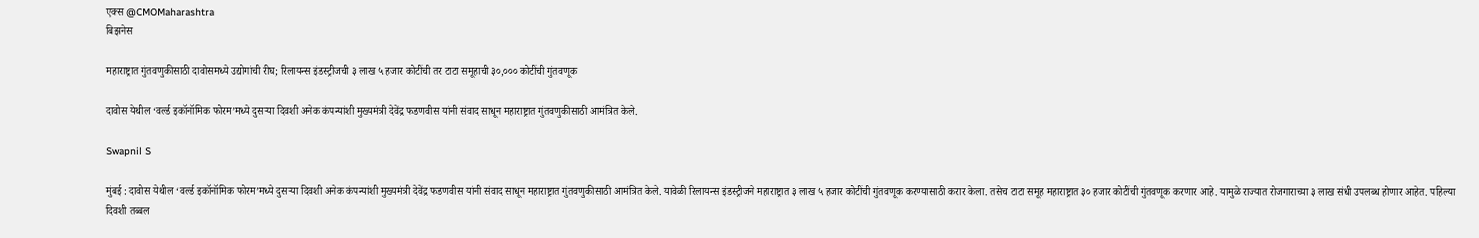एक्स @CMOMaharashtra
बिझनेस

महाराष्ट्रात गुंतवणुकीसाठी दावोसमध्ये उद्योगांची रीघ; रिलायन्स इंडस्ट्रीजची ३ लाख ५ हजार कोटींची तर टाटा समूहाची ३०,००० कोटींची गुंतवणूक

दावोस येथील ‘वर्ल्ड इकॉनॉमिक फोरम’मध्ये दुसऱ्या दिवशी अनेक कंपन्यांशी मुख्यमंत्री देवेंद्र फडणवीस यांनी संवाद साधून महाराष्ट्रात गुंतवणुकीसाठी आमंत्रित केले.

Swapnil S

मुंबई : दावोस येथील ‘वर्ल्ड इकॉनॉमिक फोरम’मध्ये दुसऱ्या दिवशी अनेक कंपन्यांशी मुख्यमंत्री देवेंद्र फडणवीस यांनी संवाद साधून महाराष्ट्रात गुंतवणुकीसाठी आमंत्रित केले. यावेळी रिलायन्स इंडस्ट्रीजने महाराष्ट्रात ३ लाख ५ हजार कोटींची गुंतवणूक करण्यासाठी करार केला. तसेच टाटा समूह महाराष्ट्रात ३० हजार कोटींची गुंतवणूक करणार आहे. यामुळे राज्यात रोजगाराच्या ३ लाख संधी उपलब्ध होणार आहेत. पहिल्या दिवशी तब्बल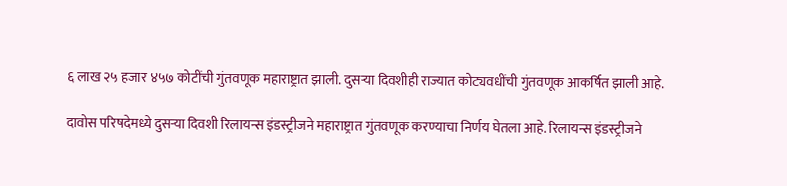६ लाख २५ हजार ४५७ कोटींची गुंतवणूक महाराष्ट्रात झाली. दुसऱ्या दिवशीही राज्यात कोट्यवधींची गुंतवणूक आकर्षित झाली आहे.

दावोस परिषदेमध्ये दुसऱ्या दिवशी रिलायन्स इंडस्ट्रीजने महाराष्ट्रात गुंतवणूक करण्याचा निर्णय घेतला आहे. रिलायन्स इंडस्ट्रीजने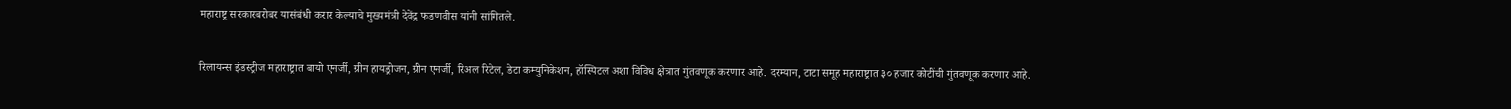महाराष्ट्र सरकारबरोबर यासंबंधी करार केल्याचे मुख्यमंत्री देवेंद्र फडणवीस यांनी सांगितले.

रिलायन्स इंडस्ट्रीज महाराष्ट्रात बायो एनर्जी, ग्रीन हायड्रोजन, ग्रीन एनर्जी, रिअल रिटेल, डेटा कम्युनिकेशन, हॉस्पिटल अशा विविध क्षेत्रात गुंतवणूक करणार आहे. दरम्यान, टाटा समूह महाराष्ट्रात ३० हजार कोटींची गुंतवणूक करणार आहे.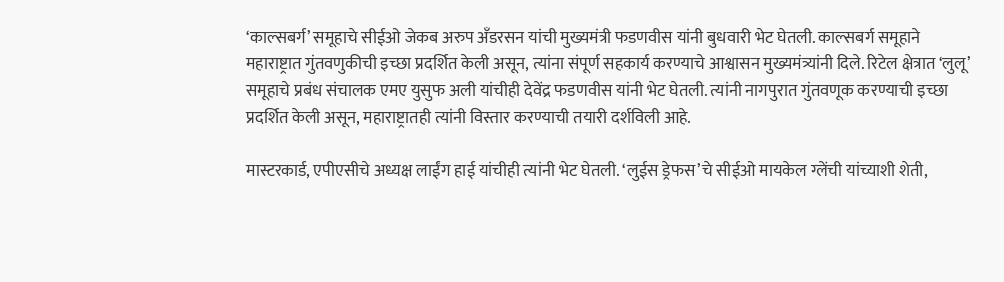‘काल्सबर्ग’ समूहाचे सीईओ जेकब अरुप अँडरसन यांची मुख्यमंत्री फडणवीस यांनी बुधवारी भेट घेतली. काल्सबर्ग समूहाने महाराष्ट्रात गुंतवणुकीची इच्छा प्रदर्शित केली असून, त्यांना संपूर्ण सहकार्य करण्याचे आश्वासन मुख्यमंत्र्यांनी दिले. रिटेल क्षेत्रात ‘लुलू’ समूहाचे प्रबंध संचालक एमए युसुफ अली यांचीही देवेंद्र फडणवीस यांनी भेट घेतली. त्यांनी नागपुरात गुंतवणूक करण्याची इच्छा प्रदर्शित केली असून, महाराष्ट्रातही त्यांनी विस्तार करण्याची तयारी दर्शविली आहे.

मास्टरकार्ड, एपीएसीचे अध्यक्ष लाईंग हाई यांचीही त्यांनी भेट घेतली. ‘लुईस ड्रेफस’चे सीईओ मायकेल ग्लेंची यांच्याशी शेती,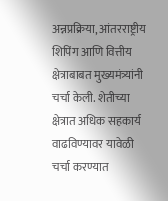अन्नप्रक्रिया, आंतरराष्ट्रीय शिपिंग आणि वित्तीय क्षेत्राबाबत मुख्यमंत्र्यांनी चर्चा केली. शेतीच्या क्षेत्रात अधिक सहकार्य वाढविण्यावर यावेळी चर्चा करण्यात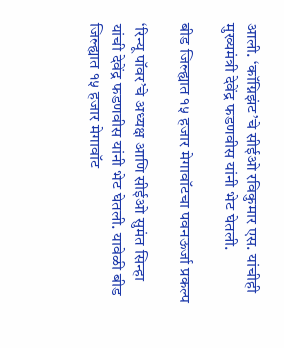आली. ‘कॉग्निझंट’चे सीईओ रविकुमार एस. यांचीही मुख्यमंत्री देवेंद्र फडणवीस यांनी भेट घेतली.

बीड जिल्ह्यात १५ हजार मेगावॉटचा पवनऊर्जा प्रकल्प

‘रिन्यू पॉवर’चे अध्यक्ष आणि सीईओ सुमंत सिन्हा यांची देवेंद्र फडणवीस यांनी भेट घेतली. यावेळी बीड जिल्ह्यात १५ हजार मेगावॉट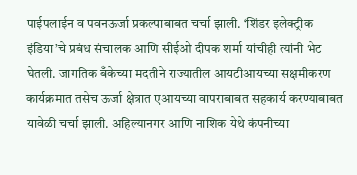पाईपलाईन व पवनऊर्जा प्रकल्पाबाबत चर्चा झाली. ‘शिंडर इलेक्ट्रीक इंडिया’चे प्रबंध संचालक आणि सीईओ दीपक शर्मा यांचीही त्यांनी भेट घेतली. जागतिक बँकेच्या मदतीने राज्यातील आयटीआयच्या सक्षमीकरण कार्यक्रमात तसेच ऊर्जा क्षेत्रात एआयच्या वापराबाबत सहकार्य करण्याबाबत यावेळी चर्चा झाली. अहिल्यानगर आणि नाशिक येथे कंपनीच्या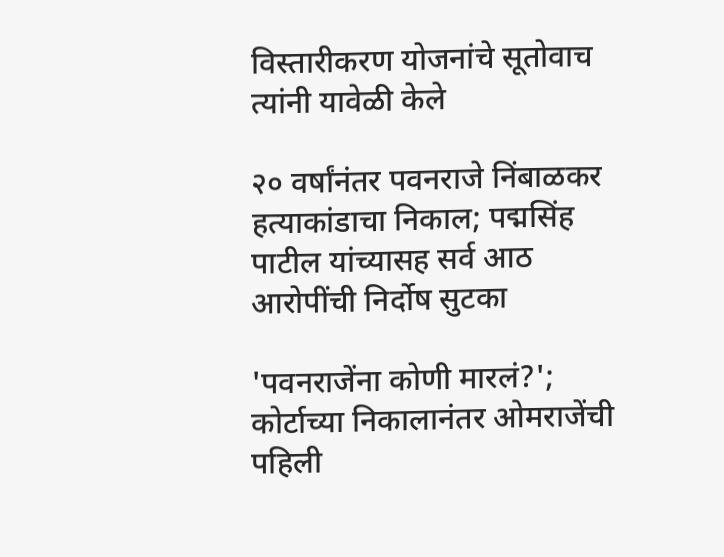विस्तारीकरण योजनांचे सूतोवाच त्यांनी यावेळी केले

२० वर्षांनंतर पवनराजे निंबाळकर हत्याकांडाचा निकाल; पद्मसिंह पाटील यांच्यासह सर्व आठ आरोपींची निर्दोष सुटका

'पवनराजेंना कोणी मारलं?'; कोर्टाच्या निकालानंतर ओमराजेंची पहिली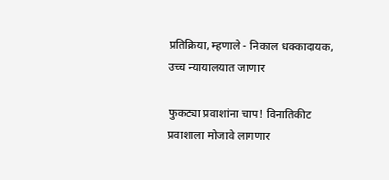प्रतिक्रिया, म्हणाले - निकाल धक्कादायक, उच्च न्यायालयात जाणार

फुकट्या प्रवाशांना चाप! विनातिकीट प्रवाशाला मोजावे लागणार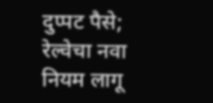दुप्पट पैसे; रेल्वेचा नवा नियम लागू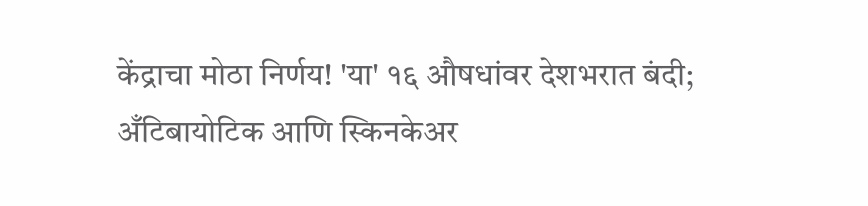केंद्राचा मोठा निर्णय! 'या' १६ औषधांवर देशभरात बंदी; अँटिबायोटिक आणि स्किनकेअर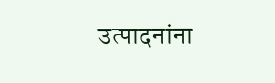उत्पादनांना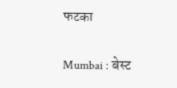फटका

Mumbai : बेस्ट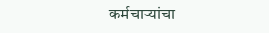कर्मचाऱ्यांचा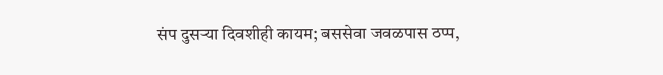संप दुसऱ्या दिवशीही कायम; बससेवा जवळपास ठप्प,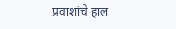प्रवाशांचे हाल